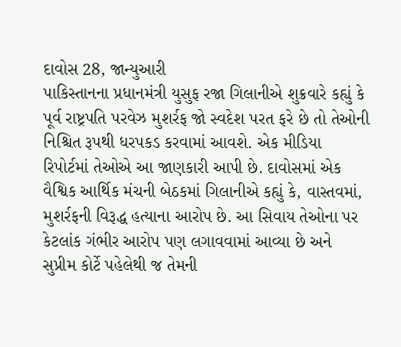દાવોસ 28, જાન્યુઆરી
પાકિસ્તાનના પ્રધાનમંત્રી યુસુફ રજા ગિલાનીએ શુક્રવારે કહ્યું કે પૂર્વ રાષ્ટ્રપતિ પરવેઝ મુશર્રફ જો સ્વદેશ પરત ફરે છે તો તેઓની નિશ્ચિત રૂપથી ધરપકડ કરવામાં આવશે. એક મીડિયા રિપોર્ટમાં તેઓએ આ જાણકારી આપી છે. દાવોસમાં એક વૈશ્વિક આર્થિક મંચની બેઠકમાં ગિલાનીએ કહ્યું કે, વાસ્તવમાં, મુશર્રફની વિરૂદ્ધ હત્યાના આરોપ છે. આ સિવાય તેઓના પર કેટલાંક ગંભીર આરોપ પણ લગાવવામાં આવ્યા છે અને સુપ્રીમ કોર્ટે પહેલેથી જ તેમની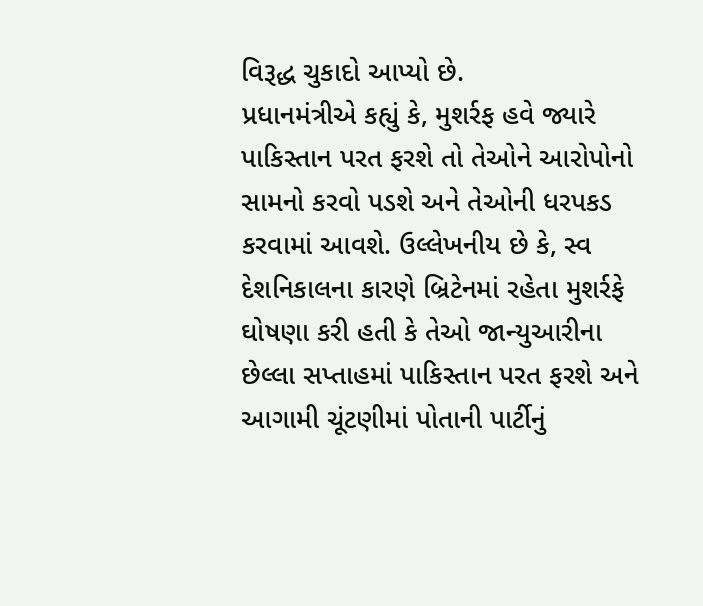વિરૂદ્ધ ચુકાદો આપ્યો છે.
પ્રધાનમંત્રીએ કહ્યું કે, મુશર્રફ હવે જ્યારે પાકિસ્તાન પરત ફરશે તો તેઓને આરોપોનો સામનો કરવો પડશે અને તેઓની ધરપકડ કરવામાં આવશે. ઉલ્લેખનીય છે કે, સ્વ દેશનિકાલના કારણે બ્રિટેનમાં રહેતા મુશર્રફે ઘોષણા કરી હતી કે તેઓ જાન્યુઆરીના છેલ્લા સપ્તાહમાં પાકિસ્તાન પરત ફરશે અને આગામી ચૂંટણીમાં પોતાની પાર્ટીનું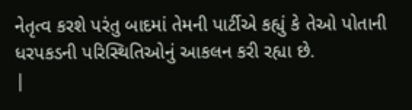નેતૃત્વ કરશે પરંતુ બાદમાં તેમની પાર્ટીએ કહ્યું કે તેઓ પોતાની ધરપકડની પરિસ્થિતિઓનું આકલન કરી રહ્યા છે.
|